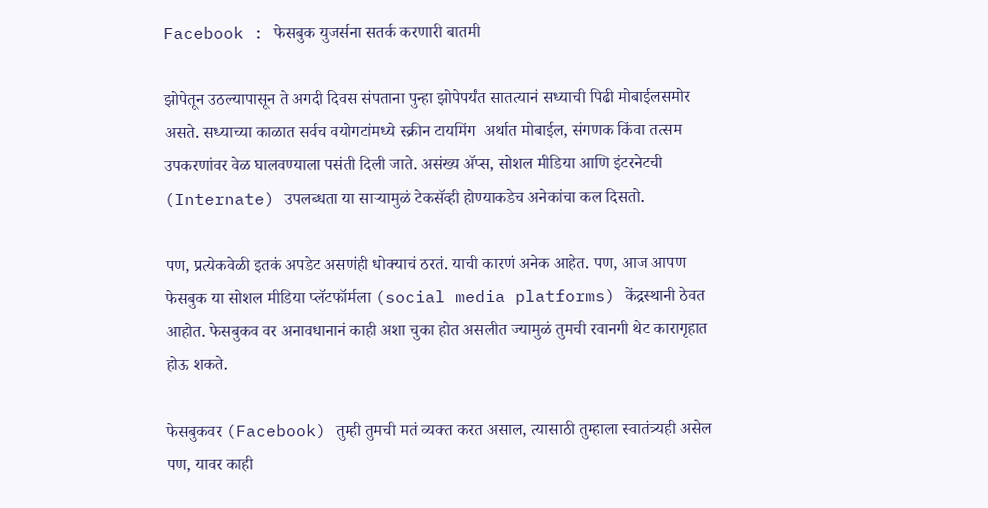Facebook : फेसबुक युजर्सना सतर्क करणारी बातमी

झोपेतून उठल्यापासून ते अगदी दिवस संपताना पुन्हा झोपेपर्यंत सातत्यानं सध्याची पिढी मोबाईलसमोर असते. सध्याच्या काळात सर्वच वयोगटांमध्ये स्क्रीन टायमिंग  अर्थात मोबाईल, संगणक किंवा तत्सम उपकरणांवर वेळ घालवण्याला पसंती दिली जाते. असंख्य ॲप्स, सोशल मीडिया आणि इंटरनेटची (Internate) उपलब्धता या साऱ्यामुळं टेकसॅव्ही होण्याकडेच अनेकांचा कल दिसतो.

पण, प्रत्येकवेळी इतकं अपडेट असणंही धोक्याचं ठरतं. याची कारणं अनेक आहेत. पण, आज आपण फेसबुक या सोशल मीडिया प्लॅटफॉर्मला (social media platforms) केंद्रस्थानी ठेवत आहोत. फेसबुकव वर अनावधानानं काही अशा चुका होत असलीत ज्यामुळं तुमची रवानगी थेट कारागृहात होऊ शकते.

फेसबुकवर (Facebook) तुम्ही तुमची मतं व्यक्त करत असाल, त्यासाठी तुम्हाला स्वातंत्र्यही असेल पण, यावर काही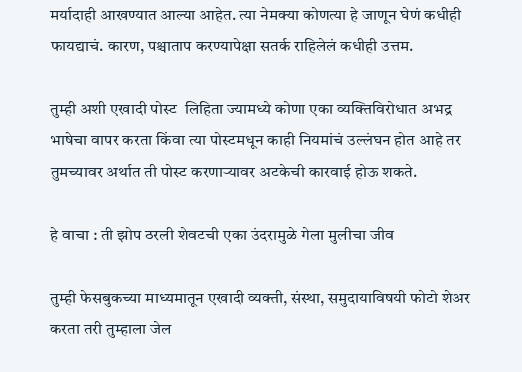मर्यादाही आखण्यात आल्या आहेत. त्या नेमक्या कोणत्या हे जाणून घेणं कधीही फायद्याचं. कारण, पश्चाताप करण्यापेक्षा सतर्क राहिलेलं कधीही उत्तम.

तुम्ही अशी एखादी पोस्ट  लिहिता ज्यामध्ये कोणा एका व्यक्तिविरोधात अभद्र भाषेचा वापर करता किंवा त्या पोस्टमधून काही नियमांचं उल्लंघन होत आहे तर तुमच्यावर अर्थात ती पोस्ट करणाऱ्यावर अटकेची कारवाई होऊ शकते.

हे वाचा : ती झोप ठरली शेवटची एका उंदरामुळे गेला मुलीचा जीव

तुम्ही फेसबुकच्या माध्यमातून एखादी व्यक्ती, संस्था, समुदायाविषयी फोटो शेअर करता तरी तुम्हाला जेल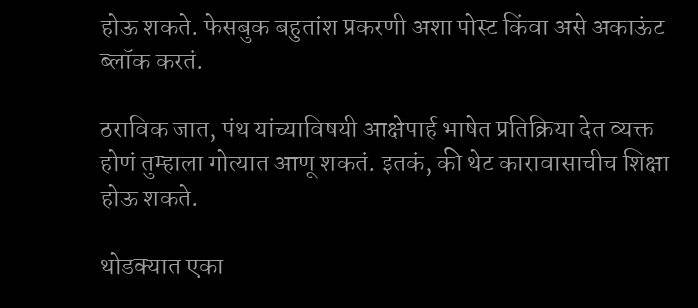होऊ शकते. फेसबुक बहुतांश प्रकरणी अशा पोस्ट किंवा असे अकाऊंट ब्लॉक करतं.

ठराविक जात, पंथ यांच्याविषयी आक्षेपार्ह भाषेत प्रतिक्रिया देत व्यक्त होणं तुम्हाला गोत्यात आणू शकतं. इतकं, की थेट कारावासाचीच शिक्षा होऊ शकते.

थोडक्यात एका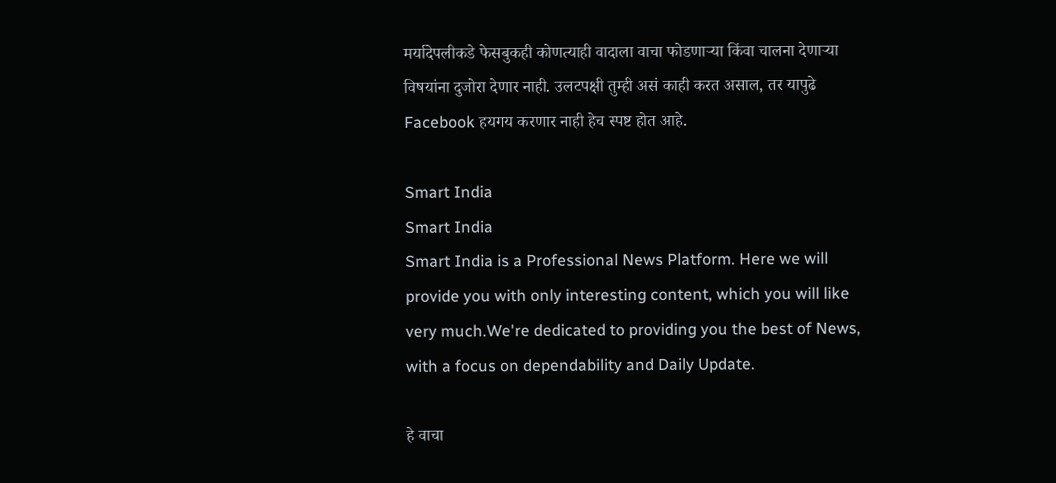मर्यादेपलीकडे फेसबुकही कोणत्याही वादाला वाचा फोडणाऱ्या किंवा चालना देणाऱ्या विषयांना दुजोरा देणार नाही. उलटपक्षी तुम्ही असं काही करत असाल, तर यापुढे Facebook हयगय करणार नाही हेच स्पष्ट होत आहे.

Smart India
Smart India
Smart India is a Professional News Platform. Here we will provide you with only interesting content, which you will like very much.We're dedicated to providing you the best of News, with a focus on dependability and Daily Update.

हे वाचा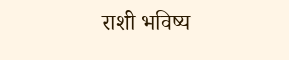राशी भविष्य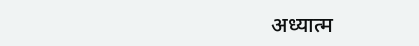अध्यात्म